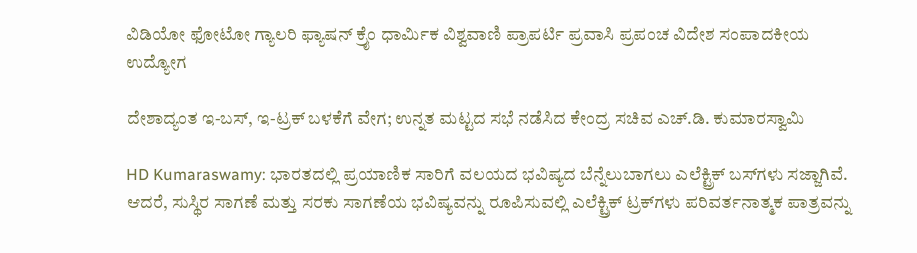ವಿಡಿಯೋ ಫೋಟೋ ಗ್ಯಾಲರಿ ಫ್ಯಾಷನ್ ಕ್ರೈಂ ಧಾರ್ಮಿಕ ವಿಶ್ವವಾಣಿ ಪ್ರಾಪರ್ಟಿ ಪ್ರವಾಸಿ ಪ್ರಪಂಚ ವಿದೇಶ ಸಂಪಾದಕೀಯ ಉದ್ಯೋಗ

ದೇಶಾದ್ಯಂತ ಇ-ಬಸ್‌, ಇ-ಟ್ರಕ್‌ ಬಳಕೆಗೆ ವೇಗ; ಉನ್ನತ ಮಟ್ಟದ ಸಭೆ ನಡೆಸಿದ ಕೇಂದ್ರ ಸಚಿವ ಎಚ್‌.ಡಿ. ಕುಮಾರಸ್ವಾಮಿ

HD Kumaraswamy: ಭಾರತದಲ್ಲಿ ಪ್ರಯಾಣಿಕ ಸಾರಿಗೆ ವಲಯದ ಭವಿಷ್ಯದ ಬೆನ್ನೆಲುಬಾಗಲು ಎಲೆಕ್ಟ್ರಿಕ್ ಬಸ್‌ಗಳು ಸಜ್ಜಾಗಿವೆ. ಆದರೆ, ಸುಸ್ಥಿರ ಸಾಗಣೆ ಮತ್ತು ಸರಕು ಸಾಗಣೆಯ ಭವಿಷ್ಯವನ್ನು ರೂಪಿಸುವಲ್ಲಿ ಎಲೆಕ್ಟ್ರಿಕ್ ಟ್ರಕ್‌ಗಳು ಪರಿವರ್ತನಾತ್ಮಕ ಪಾತ್ರವನ್ನು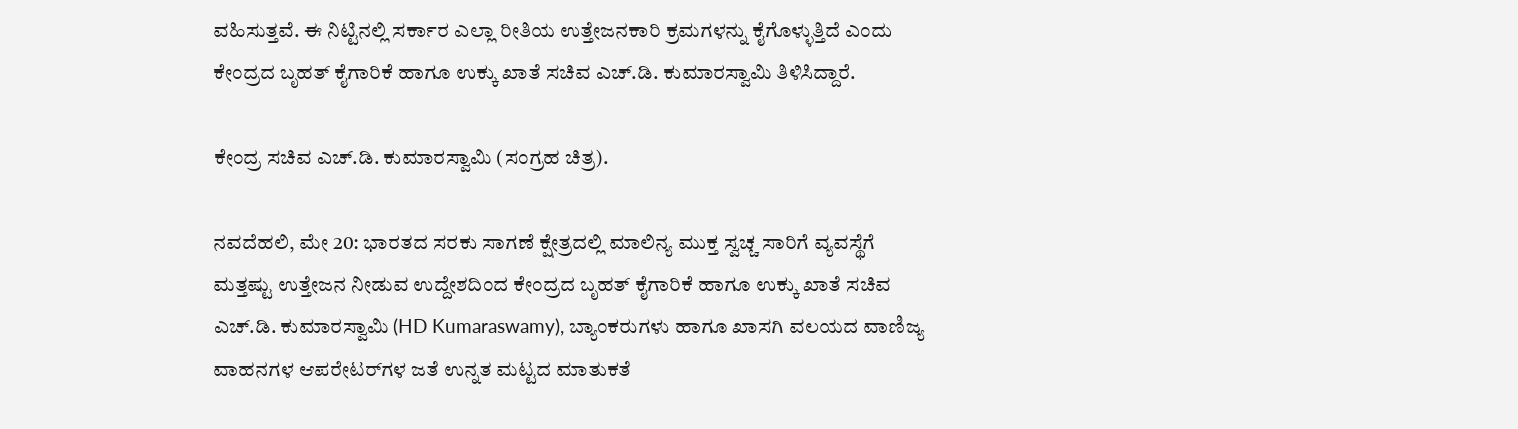ವಹಿಸುತ್ತವೆ. ಈ ನಿಟ್ಟಿನಲ್ಲಿ ಸರ್ಕಾರ ಎಲ್ಲಾ ರೀತಿಯ ಉತ್ತೇಜನಕಾರಿ ಕ್ರಮಗಳನ್ನು ಕೈಗೊಳ್ಳುತ್ತಿದೆ ಎಂದು ಕೇಂದ್ರದ ಬೃಹತ್‌ ಕೈಗಾರಿಕೆ ಹಾಗೂ ಉಕ್ಕು ಖಾತೆ ಸಚಿವ ಎಚ್.ಡಿ. ಕುಮಾರಸ್ವಾಮಿ ತಿಳಿಸಿದ್ದಾರೆ.

ಕೇಂದ್ರ ಸಚಿವ ಎಚ್.ಡಿ. ಕುಮಾರಸ್ವಾಮಿ (ಸಂಗ್ರಹ ಚಿತ್ರ).

ನವದೆಹಲಿ, ಮೇ 20: ಭಾರತದ ಸರಕು ಸಾಗಣೆ ಕ್ಷೇತ್ರದಲ್ಲಿ ಮಾಲಿನ್ಯ ಮುಕ್ತ ಸ್ವಚ್ಚ ಸಾರಿಗೆ ವ್ಯವಸ್ಥೆಗೆ ಮತ್ತಷ್ಟು ಉತ್ತೇಜನ ನೀಡುವ ಉದ್ದೇಶದಿಂದ ಕೇಂದ್ರದ ಬೃಹತ್‌ ಕೈಗಾರಿಕೆ ಹಾಗೂ ಉಕ್ಕು ಖಾತೆ ಸಚಿವ ಎಚ್.ಡಿ. ಕುಮಾರಸ್ವಾಮಿ (HD Kumaraswamy), ಬ್ಯಾಂಕರುಗಳು ಹಾಗೂ ಖಾಸಗಿ ವಲಯದ ವಾಣಿಜ್ಯ ವಾಹನಗಳ ಆಪರೇಟರ್‌ಗಳ ಜತೆ ಉನ್ನತ ಮಟ್ಟದ ಮಾತುಕತೆ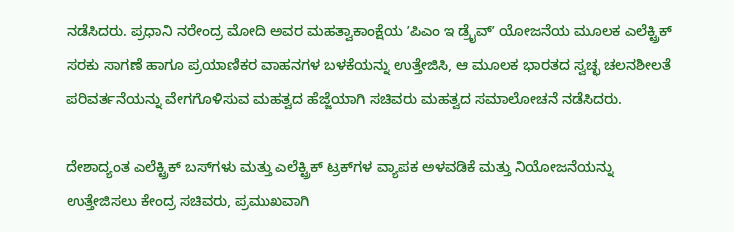ನಡೆಸಿದರು. ಪ್ರಧಾನಿ ನರೇಂದ್ರ ಮೋದಿ ಅವರ ಮಹತ್ವಾಕಾಂಕ್ಷೆಯ ʼಪಿಎಂ ಇ ಡ್ರೈವ್‌ʼ ಯೋಜನೆಯ ಮೂಲಕ ಎಲೆಕ್ಟ್ರಿಕ್ ಸರಕು ಸಾಗಣೆ ಹಾಗೂ ಪ್ರಯಾಣಿಕರ ವಾಹನಗಳ ಬಳಕೆಯನ್ನು ಉತ್ತೇಜಿಸಿ, ಆ ಮೂಲಕ ಭಾರತದ ಸ್ವಚ್ಛ ಚಲನಶೀಲತೆ ಪರಿವರ್ತನೆಯನ್ನು ವೇಗಗೊಳಿಸುವ ಮಹತ್ವದ ಹೆಜ್ಜೆಯಾಗಿ ಸಚಿವರು ಮಹತ್ವದ ಸಮಾಲೋಚನೆ ನಡೆಸಿದರು.

ದೇಶಾದ್ಯಂತ ಎಲೆಕ್ಟ್ರಿಕ್‌ ಬಸ್‌ಗಳು ಮತ್ತು ಎಲೆಕ್ಟ್ರಿಕ್‌ ಟ್ರಕ್‌ಗಳ ವ್ಯಾಪಕ ಅಳವಡಿಕೆ ಮತ್ತು ನಿಯೋಜನೆಯನ್ನು ಉತ್ತೇಜಿಸಲು ಕೇಂದ್ರ ಸಚಿವರು, ಪ್ರಮುಖವಾಗಿ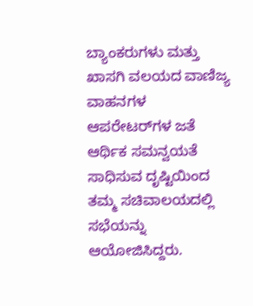ಬ್ಯಾಂಕರುಗಳು ಮತ್ತು ಖಾಸಗಿ ವಲಯದ ವಾಣಿಜ್ಯ ವಾಹನಗಳ ಆಪರೇಟರ್‌ಗಳ ಜತೆ ಆರ್ಥಿಕ ಸಮನ್ವಯತೆ ಸಾಧಿಸುವ ದೃಷ್ಟಿಯಿಂದ ತಮ್ಮ ಸಚಿವಾಲಯದಲ್ಲಿ ಸಭೆಯನ್ನು ಆಯೋಜಿಸಿದ್ದರು.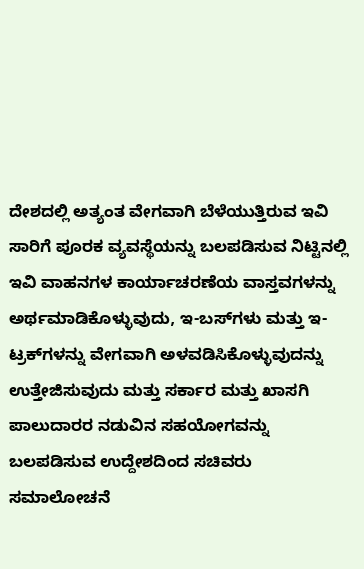ದೇಶದಲ್ಲಿ ಅತ್ಯಂತ ವೇಗವಾಗಿ ಬೆಳೆಯುತ್ತಿರುವ ಇವಿ ಸಾರಿಗೆ ಪೂರಕ ವ್ಯವಸ್ಥೆಯನ್ನು ಬಲಪಡಿಸುವ ನಿಟ್ಟಿನಲ್ಲಿ ಇವಿ ವಾಹನಗಳ ಕಾರ್ಯಾಚರಣೆಯ ವಾಸ್ತವಗಳನ್ನು ಅರ್ಥಮಾಡಿಕೊಳ್ಳುವುದು, ಇ-ಬಸ್‌ಗಳು ಮತ್ತು ಇ-ಟ್ರಕ್‌ಗಳನ್ನು ವೇಗವಾಗಿ ಅಳವಡಿಸಿಕೊಳ್ಳುವುದನ್ನು ಉತ್ತೇಜಿಸುವುದು ಮತ್ತು ಸರ್ಕಾರ ಮತ್ತು ಖಾಸಗಿ ಪಾಲುದಾರರ ನಡುವಿನ ಸಹಯೋಗವನ್ನು ಬಲಪಡಿಸುವ ಉದ್ದೇಶದಿಂದ ಸಚಿವರು ಸಮಾಲೋಚನೆ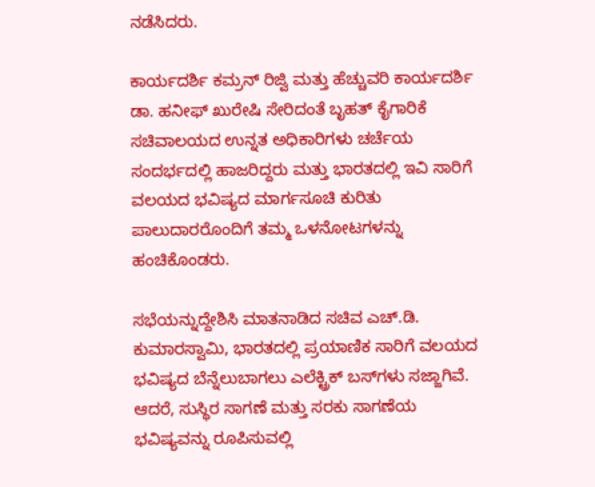ನಡೆಸಿದರು.

ಕಾರ್ಯದರ್ಶಿ ಕಮ್ರನ್ ರಿಜ್ವಿ ಮತ್ತು ಹೆಚ್ಚುವರಿ ಕಾರ್ಯದರ್ಶಿ ಡಾ. ಹನೀಫ್ ಖುರೇಷಿ ಸೇರಿದಂತೆ ಬೃಹತ್ ಕೈಗಾರಿಕೆ ಸಚಿವಾಲಯದ ಉನ್ನತ ಅಧಿಕಾರಿಗಳು ಚರ್ಚೆಯ ಸಂದರ್ಭದಲ್ಲಿ ಹಾಜರಿದ್ದರು ಮತ್ತು ಭಾರತದಲ್ಲಿ ಇವಿ ಸಾರಿಗೆ ವಲಯದ ಭವಿಷ್ಯದ ಮಾರ್ಗಸೂಚಿ ಕುರಿತು ಪಾಲುದಾರರೊಂದಿಗೆ ತಮ್ಮ ಒಳನೋಟಗಳನ್ನು ಹಂಚಿಕೊಂಡರು.

ಸಭೆಯನ್ನುದ್ದೇಶಿಸಿ ಮಾತನಾಡಿದ ಸಚಿವ ಎಚ್.ಡಿ. ಕುಮಾರಸ್ವಾಮಿ, ಭಾರತದಲ್ಲಿ ಪ್ರಯಾಣಿಕ ಸಾರಿಗೆ ವಲಯದ ಭವಿಷ್ಯದ ಬೆನ್ನೆಲುಬಾಗಲು ಎಲೆಕ್ಟ್ರಿಕ್ ಬಸ್‌ಗಳು ಸಜ್ಜಾಗಿವೆ. ಆದರೆ, ಸುಸ್ಥಿರ ಸಾಗಣೆ ಮತ್ತು ಸರಕು ಸಾಗಣೆಯ ಭವಿಷ್ಯವನ್ನು ರೂಪಿಸುವಲ್ಲಿ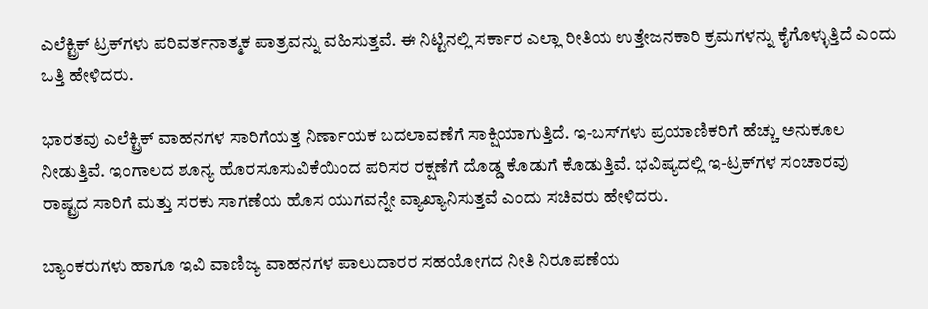ಎಲೆಕ್ಟ್ರಿಕ್ ಟ್ರಕ್‌ಗಳು ಪರಿವರ್ತನಾತ್ಮಕ ಪಾತ್ರವನ್ನು ವಹಿಸುತ್ತವೆ. ಈ ನಿಟ್ಟಿನಲ್ಲಿ ಸರ್ಕಾರ ಎಲ್ಲಾ ರೀತಿಯ ಉತ್ತೇಜನಕಾರಿ ಕ್ರಮಗಳನ್ನು ಕೈಗೊಳ್ಳುತ್ತಿದೆ ಎಂದು ಒತ್ತಿ ಹೇಳಿದರು.

ಭಾರತವು ಎಲೆಕ್ಟ್ರಿಕ್ ವಾಹನಗಳ ಸಾರಿಗೆಯತ್ತ ನಿರ್ಣಾಯಕ ಬದಲಾವಣೆಗೆ ಸಾಕ್ಷಿಯಾಗುತ್ತಿದೆ. ಇ-ಬಸ್‌ಗಳು ಪ್ರಯಾಣಿಕರಿಗೆ ಹೆಚ್ಚು ಅನುಕೂಲ ನೀಡುತ್ತಿವೆ. ಇಂಗಾಲದ ಶೂನ್ಯ ಹೊರಸೂಸುವಿಕೆಯಿಂದ ಪರಿಸರ ರಕ್ಷಣೆಗೆ ದೊಡ್ಡ ಕೊಡುಗೆ ಕೊಡುತ್ತಿವೆ. ಭವಿಷ್ಯದಲ್ಲಿ ಇ-ಟ್ರಕ್‌ಗಳ ಸಂಚಾರವು ರಾಷ್ಟ್ರದ ಸಾರಿಗೆ ಮತ್ತು ಸರಕು ಸಾಗಣೆಯ ಹೊಸ ಯುಗವನ್ನೇ ವ್ಯಾಖ್ಯಾನಿಸುತ್ತವೆ ಎಂದು ಸಚಿವರು ಹೇಳಿದರು.

ಬ್ಯಾಂಕರುಗಳು ಹಾಗೂ ಇವಿ ವಾಣಿಜ್ಯ ವಾಹನಗಳ ಪಾಲುದಾರರ ಸಹಯೋಗದ ನೀತಿ ನಿರೂಪಣೆಯ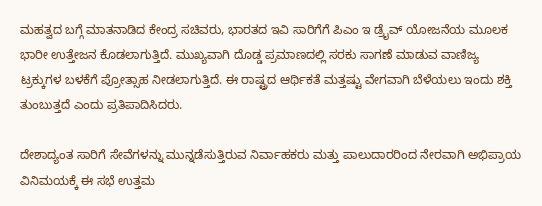ಮಹತ್ವದ ಬಗ್ಗೆ ಮಾತನಾಡಿದ ಕೇಂದ್ರ ಸಚಿವರು, ಭಾರತದ ಇವಿ ಸಾರಿಗೆಗೆ ಪಿಎಂ ಇ ಡ್ರೈವ್‌ ಯೋಜನೆಯ ಮೂಲಕ ಭಾರೀ ಉತ್ತೇಜನ ಕೊಡಲಾಗುತ್ತಿದೆ. ಮುಖ್ಯವಾಗಿ ದೊಡ್ಡ ಪ್ರಮಾಣದಲ್ಲಿ ಸರಕು ಸಾಗಣೆ ಮಾಡುವ ವಾಣಿಜ್ಯ ಟ್ರಕ್ಕುಗಳ ಬಳಕೆಗೆ ಪ್ರೋತ್ಸಾಹ ನೀಡಲಾಗುತ್ತಿದೆ. ಈ ರಾಷ್ಟ್ರದ ಆರ್ಥಿಕತೆ ಮತ್ತಷ್ಟು ವೇಗವಾಗಿ ಬೆಳೆಯಲು ಇಂದು ಶಕ್ತಿ ತುಂಬುತ್ತದೆ ಎಂದು ಪ್ರತಿಪಾದಿಸಿದರು.

ದೇಶಾದ್ಯಂತ ಸಾರಿಗೆ ಸೇವೆಗಳನ್ನು ಮುನ್ನಡೆಸುತ್ತಿರುವ ನಿರ್ವಾಹಕರು ಮತ್ತು ಪಾಲುದಾರರಿಂದ ನೇರವಾಗಿ ಅಭಿಪ್ರಾಯ ವಿನಿಮಯಕ್ಕೆ ಈ ಸಭೆ ಉತ್ತಮ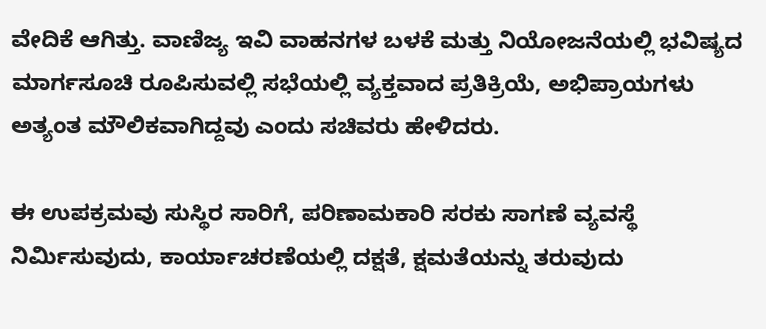ವೇದಿಕೆ ಆಗಿತ್ತು. ವಾಣಿಜ್ಯ ಇವಿ ವಾಹನಗಳ ಬಳಕೆ ಮತ್ತು ನಿಯೋಜನೆಯಲ್ಲಿ ಭವಿಷ್ಯದ ಮಾರ್ಗಸೂಚಿ ರೂಪಿಸುವಲ್ಲಿ ಸಭೆಯಲ್ಲಿ ವ್ಯಕ್ತವಾದ ಪ್ರತಿಕ್ರಿಯೆ, ಅಭಿಪ್ರಾಯಗಳು ಅತ್ಯಂತ ಮೌಲಿಕವಾಗಿದ್ದವು ಎಂದು ಸಚಿವರು ಹೇಳಿದರು.

ಈ ಉಪಕ್ರಮವು ಸುಸ್ಥಿರ ಸಾರಿಗೆ, ಪರಿಣಾಮಕಾರಿ ಸರಕು ಸಾಗಣೆ ವ್ಯವಸ್ಥೆ ನಿರ್ಮಿಸುವುದು, ಕಾರ್ಯಾಚರಣೆಯಲ್ಲಿ ದಕ್ಷತೆ, ಕ್ಷಮತೆಯನ್ನು ತರುವುದು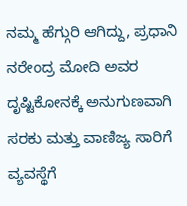ನಮ್ಮ ಹೆಗ್ಗುರಿ ಆಗಿದ್ದು, ಪ್ರಧಾನಿ ನರೇಂದ್ರ ಮೋದಿ ಅವರ ದೃಷ್ಟಿಕೋನಕ್ಕೆ ಅನುಗುಣವಾಗಿ ಸರಕು ಮತ್ತು ವಾಣಿಜ್ಯ ಸಾರಿಗೆ ವ್ಯವಸ್ಥೆಗೆ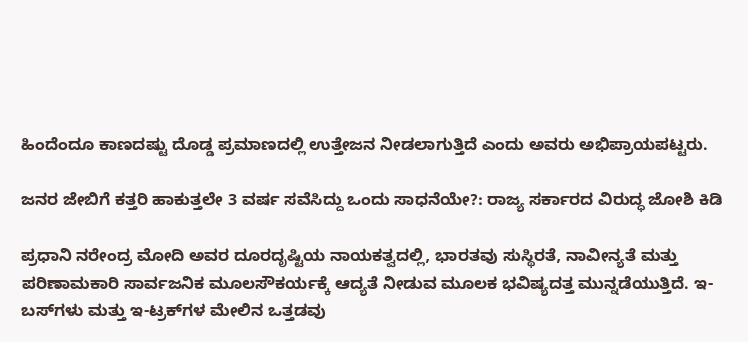ಹಿಂದೆಂದೂ ಕಾಣದಷ್ಟು ದೊಡ್ಡ ಪ್ರಮಾಣದಲ್ಲಿ ಉತ್ತೇಜನ ನೀಡಲಾಗುತ್ತಿದೆ ಎಂದು ಅವರು ಅಭಿಪ್ರಾಯಪಟ್ಟರು.

ಜನರ ಜೇಬಿಗೆ ಕತ್ತರಿ ಹಾಕುತ್ತಲೇ 3 ವರ್ಷ ಸವೆಸಿದ್ದು ಒಂದು ಸಾಧನೆಯೇ?: ರಾಜ್ಯ ಸರ್ಕಾರದ ವಿರುದ್ಧ ಜೋಶಿ ಕಿಡಿ

ಪ್ರಧಾನಿ ನರೇಂದ್ರ ಮೋದಿ ಅವರ ದೂರದೃಷ್ಟಿಯ ನಾಯಕತ್ವದಲ್ಲಿ, ಭಾರತವು ಸುಸ್ಥಿರತೆ, ನಾವೀನ್ಯತೆ ಮತ್ತು ಪರಿಣಾಮಕಾರಿ ಸಾರ್ವಜನಿಕ ಮೂಲಸೌಕರ್ಯಕ್ಕೆ ಆದ್ಯತೆ ನೀಡುವ ಮೂಲಕ ಭವಿಷ್ಯದತ್ತ ಮುನ್ನಡೆಯುತ್ತಿದೆ. ಇ-ಬಸ್‌ಗಳು ಮತ್ತು ಇ-ಟ್ರಕ್‌ಗಳ ಮೇಲಿನ ಒತ್ತಡವು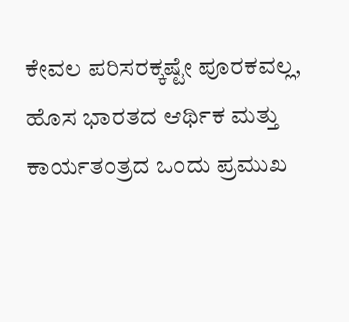ಕೇವಲ ಪರಿಸರಕ್ಕಷ್ಟೇ ಪೂರಕವಲ್ಲ, ಹೊಸ ಭಾರತದ ಆರ್ಥಿಕ ಮತ್ತು ಕಾರ್ಯತಂತ್ರದ ಒಂದು ಪ್ರಮುಖ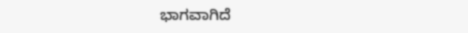ಭಾಗವಾಗಿದೆ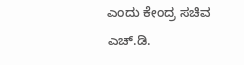ಎಂದು ಕೇಂದ್ರ ಸಚಿವ ಎಚ್‌.ಡಿ.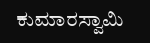ಕುಮಾರಸ್ವಾಮಿ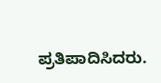ಪ್ರತಿಪಾದಿಸಿದರು.